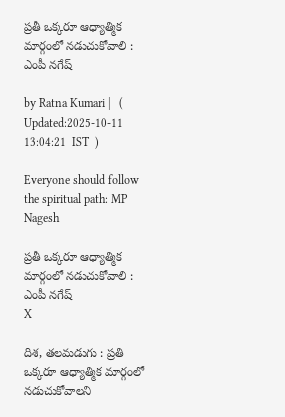ప్ర‌తీ ఒక్క‌రూ ఆధ్యాత్మిక మార్గంలో న‌డుచుకోవాలి : ఎంపీ న‌గేష్

by Ratna Kumari |   (  Updated:2025-10-11 13:04:21  IST  )

Everyone should follow the spiritual path: MP Nagesh

ప్ర‌తీ ఒక్క‌రూ ఆధ్యాత్మిక మార్గంలో న‌డుచుకోవాలి : ఎంపీ న‌గేష్
X

దిశ, తలమడుగు : ప్రతి ఒక్కరూ ఆధ్యాత్మిక మార్గంలో నడుచుకోవాలని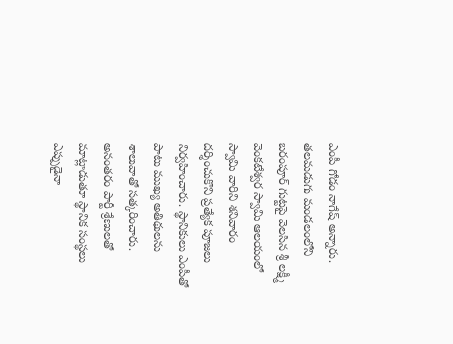ఎంపీ గోడం నాగేష్ అన్నారు. తలమడుగు మండలంలోని బరంపూర్ గుట్టపై వెలసిన శ్రీ లక్ష్మీ వెంకటేశ్వర స్వామి ఆలయంలో స్వామి వారిని శనివారం దర్శించుకొని ప్రత్యేక పూజలు నిర్వహించారు. స్థానికులు ఎంపీతో పాటు ముఖ్య అతిథులను శాలువాతో సత్కరించారు. అనంతరం పార్టీ శ్రేణులతో మాట్లాడుతూ స్థానిక సంస్థలు ఎప్పుడైనా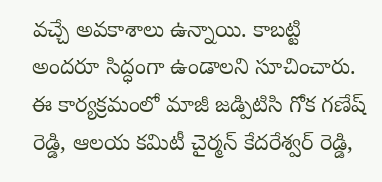వచ్చే అవకాశాలు ఉన్నాయి. కాబట్టి అందరూ సిద్ధంగా ఉండాలని సూచించారు. ఈ కార్యక్రమంలో మాజీ జడ్పిటిసి గోక గణేష్ రెడ్డి, ఆలయ కమిటీ చైర్మన్ కేదరేశ్వర్ రెడ్డి,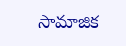సామాజిక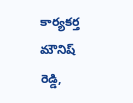కార్యకర్త మౌనిష్ రెడ్డి,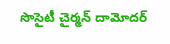సొసైటీ చైర్మన్ దామోదర్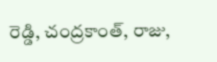రెడ్డి, చంద్రకాంత్, రాజు,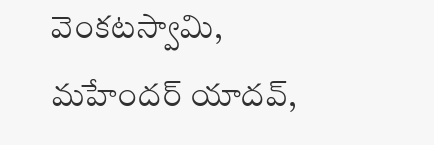వెంకటస్వామి, మహేందర్ యాదవ్,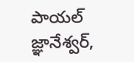పాయల్ జ్ఞానేశ్వర్,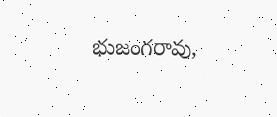భుజంగరావు,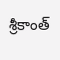శ్రీకాంత్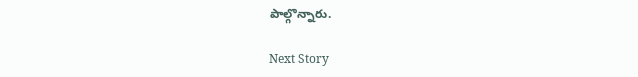పాల్గొన్నారు.

Next Story